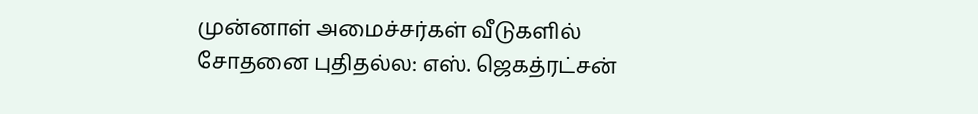முன்னாள் அமைச்சர்கள் வீடுகளில் சோதனை புதிதல்ல: எஸ். ஜெகத்ரட்சன்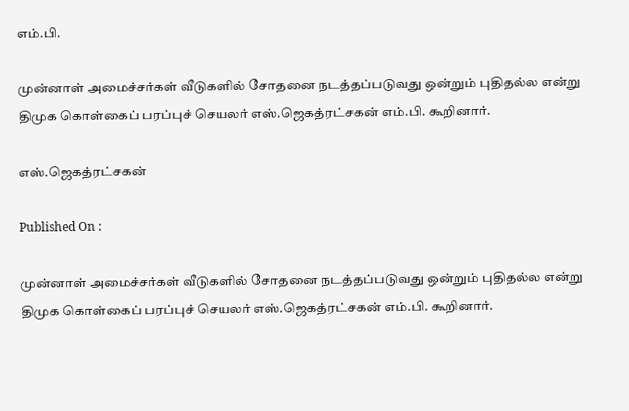எம்.பி.

முன்னாள் அமைச்சர்கள் வீடுகளில் சோதனை நடத்தப்படுவது ஒன்றும் புதிதல்ல என்று திமுக கொள்கைப் பரப்புச் செயலர் எஸ்.ஜெகத்ரட்சகன் எம்.பி. கூறினார்.

எஸ்.ஜெகத்ரட்சகன்

Published On :

முன்னாள் அமைச்சர்கள் வீடுகளில் சோதனை நடத்தப்படுவது ஒன்றும் புதிதல்ல என்று திமுக கொள்கைப் பரப்புச் செயலர் எஸ்.ஜெகத்ரட்சகன் எம்.பி. கூறினார்.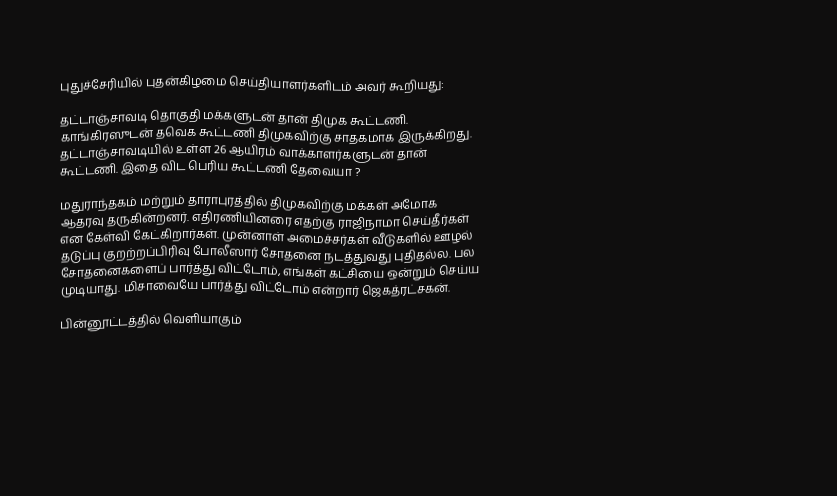புதுச்சேரியில் புதன்கிழமை செய்தியாளர்களிடம் அவர் கூறியது:

தட்டாஞ்சாவடி தொகுதி மக்களுடன் தான் திமுக கூட்டணி. காங்கிரஸுடன் தவெக கூட்டணி திமுகவிற்கு சாதகமாக இருக்கிறது. தட்டாஞ்சாவடியில் உள்ள 26 ஆயிரம் வாக்காளர்களுடன் தான் கூட்டணி. இதை விட பெரிய கூட்டணி தேவையா ?

மதுராந்தகம் மற்றும் தாராபுரத்தில் திமுகவிற்கு மக்கள் அமோக ஆதரவு தருகின்றனர். எதிரணியினரை எதற்கு ராஜிநாமா செய்தீர்கள் என கேள்வி கேட்கிறார்கள். முன்னாள் அமைச்சர்கள் வீடுகளில் ஊழல் தடுப்பு குறற்றப்பிரிவு போலீஸார் சோதனை நடத்துவது புதிதல்ல. பல சோதனைகளைப் பார்த்து விட்டோம், எங்கள் கட்சியை ஒன்றும் செய்ய முடியாது. மிசாவையே பார்த்து விட்டோம் என்றார் ஜெகத்ரட்சகன்.

பின்னூட்டத்தில் வெளியாகும்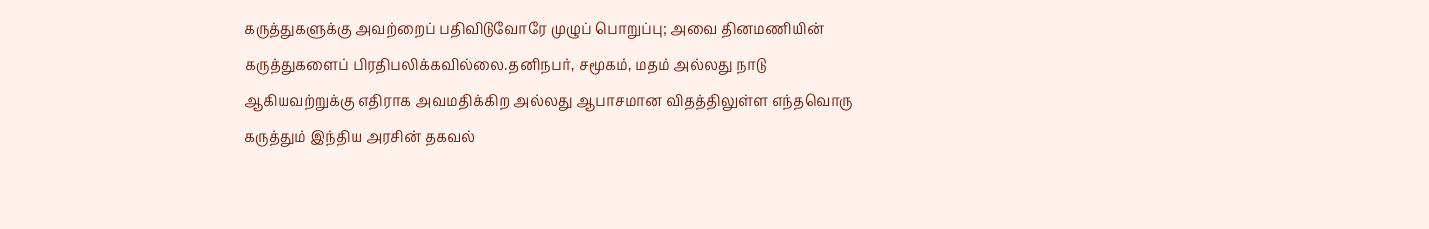கருத்துகளுக்கு அவற்றைப் பதிவிடுவோரே முழுப் பொறுப்பு; அவை தினமணியின் கருத்துகளைப் பிரதிபலிக்கவில்லை.தனிநபர், சமூகம், மதம் அல்லது நாடு ஆகியவற்றுக்கு எதிராக அவமதிக்கிற அல்லது ஆபாசமான விதத்திலுள்ள எந்தவொரு கருத்தும் இந்திய அரசின் தகவல்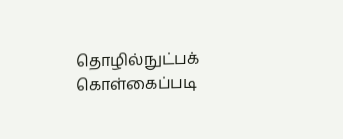தொழில்நுட்பக் கொள்கைப்படி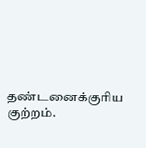தண்டனைக்குரிய குற்றம்.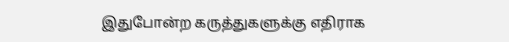இதுபோன்ற கருத்துகளுக்கு எதிராக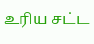உரிய சட்ட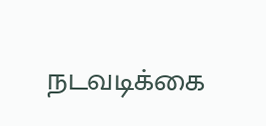நடவடிக்கை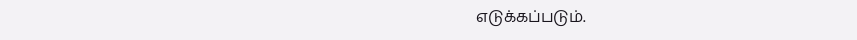எடுக்கப்படும்.